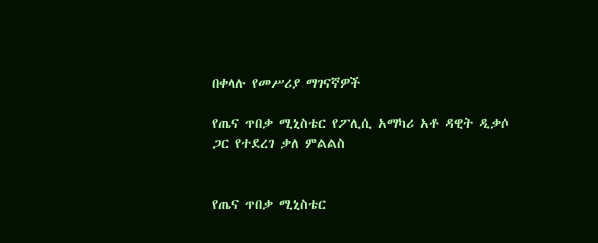በቀላሉ የመሥሪያ ማገናኛዎች

የጤና ጥበቃ ሚኒስቴር የፖሊሲ አማካሪ አቶ ዳዊት ዲቃሶ ጋር የተደረገ ቃለ ምልልስ


የጤና ጥበቃ ሚኒስቴር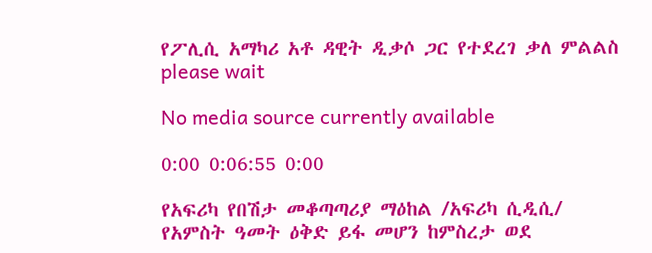የፖሊሲ አማካሪ አቶ ዳዊት ዲቃሶ ጋር የተደረገ ቃለ ምልልስ
please wait

No media source currently available

0:00 0:06:55 0:00

የአፍሪካ የበሽታ መቆጣጣሪያ ማዕከል /አፍሪካ ሲዲሲ/ የአምስት ዓመት ዕቅድ ይፋ መሆን ከምስረታ ወደ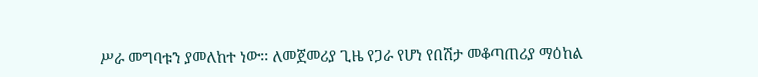ሥራ መግባቱን ያመለከተ ነው፡፡ ለመጀመሪያ ጊዜ የጋራ የሆነ የበሽታ መቆጣጠሪያ ማዕከል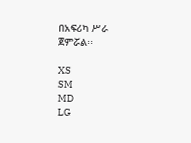በአፍሪካ ሥራ ጀምሯል፡፡

XS
SM
MD
LG